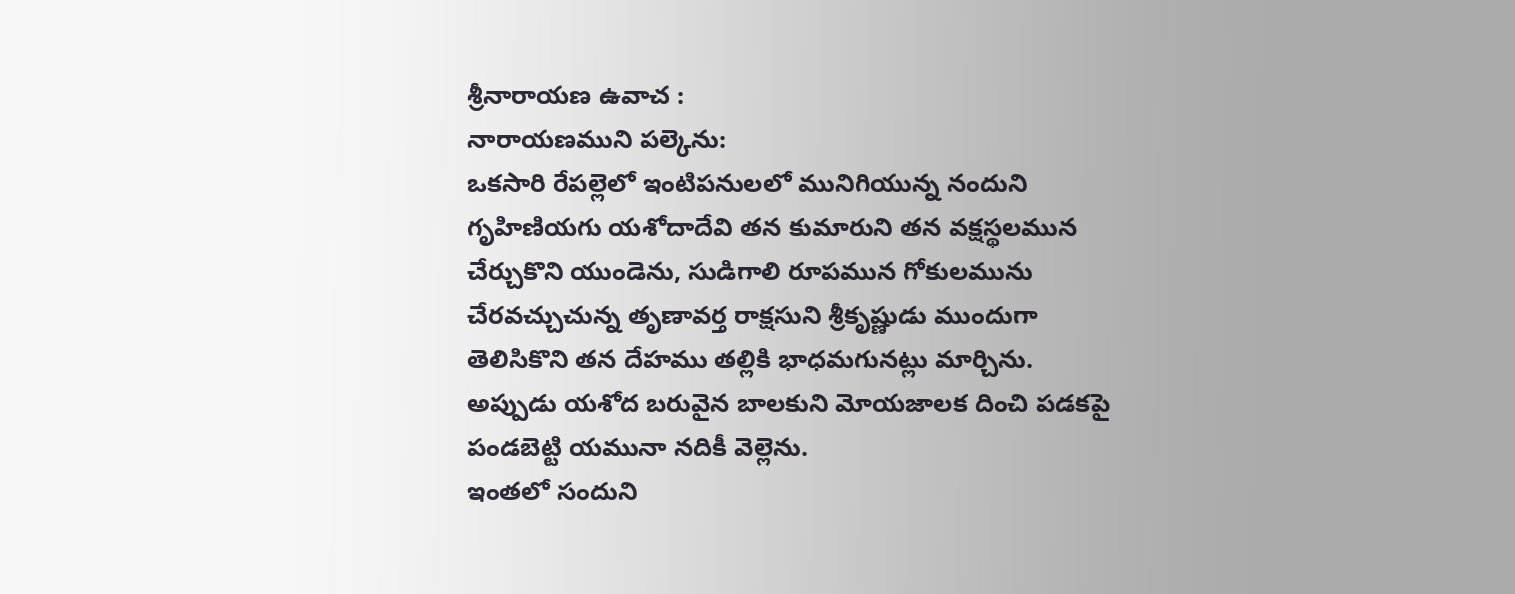శ్రీనారాయణ ఉవాచ :
నారాయణముని పల్కెను:
ఒకసారి రేపల్లెలో ఇంటిపనులలో మునిగియున్న నందుని గృహిణియగు యశోదాదేవి తన కుమారుని తన వక్షస్థలమున చేర్చుకొని యుండెను, సుడిగాలి రూపమున గోకులమును చేరవచ్చుచున్న తృణావర్త రాక్షసుని శ్రీకృష్ణుడు ముందుగా తెలిసికొని తన దేహము తల్లికి భాధమగునట్లు మార్చిను. అప్పుడు యశోద బరువైన బాలకుని మోయజాలక దించి పడకపై పండబెట్టి యమునా నదికీ వెల్లెను.
ఇంతలో సందుని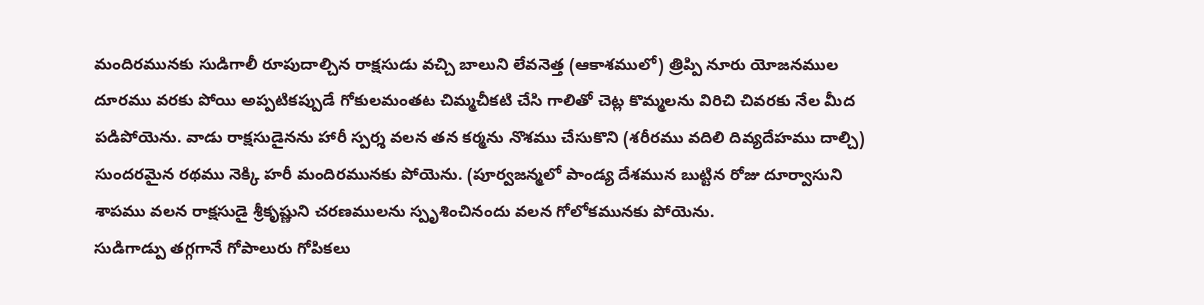మందిరమునకు సుడిగాలీ రూపుదాల్చిన రాక్షసుడు వచ్చి బాలుని లేవనెత్త (ఆకాశములో) త్రిప్పి నూరు యోజనముల దూరము వరకు పోయి అప్పటికప్పుడే గోకులమంతట చిమ్మచీకటి చేసి గాలితో చెట్ల కొమ్మలను విరిచి చివరకు నేల మీద పడిపోయెను. వాడు రాక్షసుడైనను హారీ స్పర్శ వలన తన కర్మను నొశము చేసుకొని (శరీరము వదిలి దివ్యదేహము దాల్చి) సుందరమైన రథము నెక్కి హరీ మందిరమునకు పోయెను. (పూర్వజన్మలో పాండ్య దేశమున బుట్టిన రోజు దూర్వాసుని శాపము వలన రాక్షసుడై శ్రీకృష్ణుని చరణములను స్పృశించినందు వలన గోలోకమునకు పోయెను.
సుడిగాడ్పు తగ్గగానే గోపాలురు గోపికలు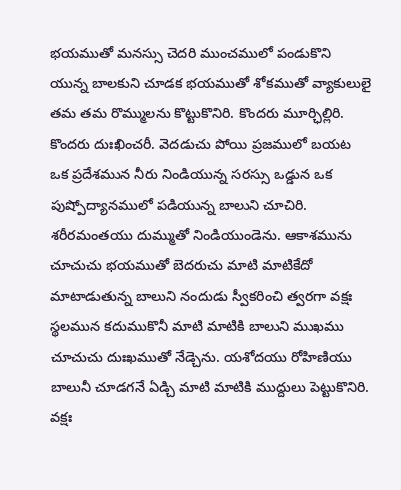భయముతో మనస్సు చెదరి ముంచములో పండుకొని యున్న బాలకుని చూడక భయముతో శోకముతో వ్యాకులులై తమ తమ రొమ్ములను కొట్టుకొనిరి. కొందరు మూర్ఛిల్లిరి. కొందరు దుఃఖించరీ. వెదడుచు పోయి ప్రజములో బయట ఒక ప్రదేశమున నీరు నిండియున్న సరస్సు ఒడ్డున ఒక పుష్పోద్యానములో పడియున్న బాలుని చూచిరి. శరీరమంతయు దుమ్ముతో నిండియుండెను. ఆకాశమును చూచుచు భయముతో బెదరుచు మాటి మాటికేదో మాటాడుతున్న బాలుని నందుడు స్వీకరించి త్వరగా వక్షః స్థలమున కదుముకొనీ మాటి మాటికి బాలుని ముఖము చూచుచు దుఃఖముతో నేడ్చెను. యశోదయు రోహిణియు బాలునీ చూడగనే ఏడ్చి మాటి మాటికి ముద్దులు పెట్టుకొనిరి. వక్షః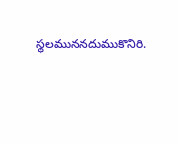స్థలముననదుముకొనిరి.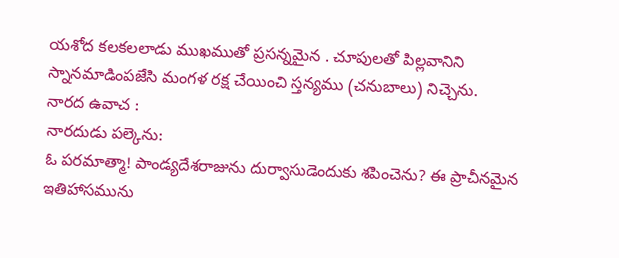యశోద కలకలలాడు ముఖముతో ప్రసన్నమైన . చూపులతో పిల్లవానిని స్నానమాడింపజేసి మంగళ రక్ష చేయించి స్తన్యము (చనుబాలు) నిచ్చెను.
నారద ఉవాచ :
నారదుడు పల్కెను:
ఓ పరమాత్మా! పాండ్యదేశరాజును దుర్వాసుడెందుకు శపించెను? ఈ ప్రాచీనమైన ఇతిహాసమును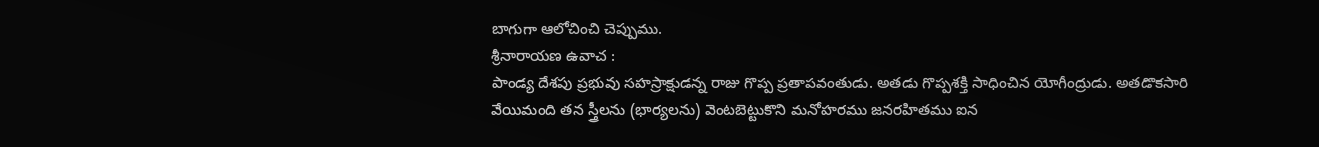బాగుగా ఆలోచించి చెప్పుము.
శ్రీనారాయణ ఉవాచ :
పాండ్య దేశపు ప్రభువు సహస్రాక్షుడన్న రాజు గొప్ప ప్రతాపవంతుడు. అతడు గొప్పశక్తి సాధించిన యోగీంద్రుడు. అతడొకసారి వేయిమంది తన స్త్రీలను (భార్యలను) వెంటబెట్టుకొని మనోహరము జనరహితము ఐన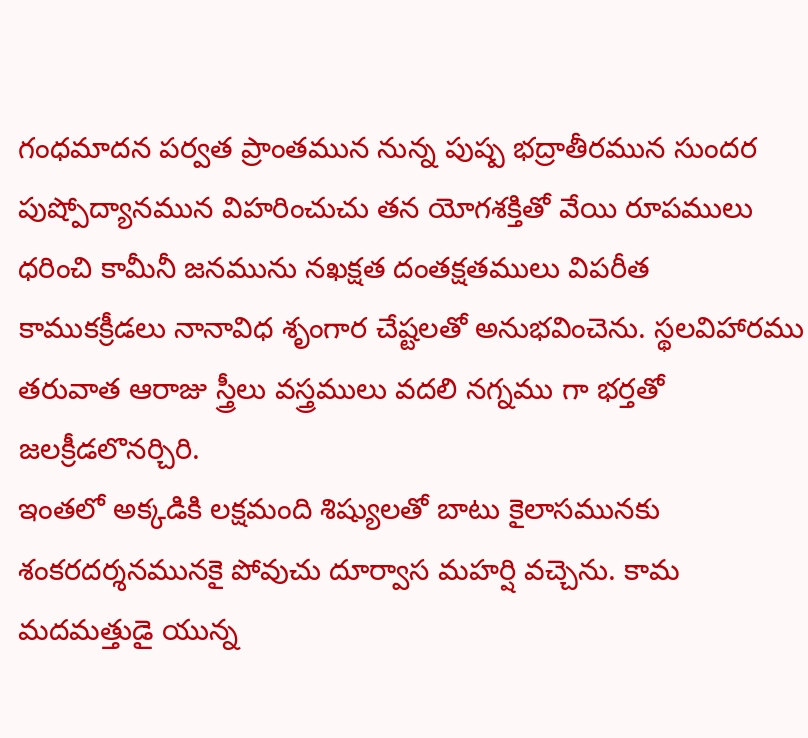గంధమాదన పర్వత ప్రాంతమున నున్న పుష్ప భద్రాతీరమున సుందర పుష్పోద్యానమున విహరించుచు తన యోగశక్తితో వేయి రూపములు ధరించి కామీనీ జనమును నఖక్షత దంతక్షతములు విపరీత కాముకక్రీడలు నానావిధ శృంగార చేష్టలతో అనుభవించెను. స్థలవిహారము తరువాత ఆరాజు స్త్రీలు వస్త్రములు వదలి నగ్నము గా భర్తతో జలక్రీడలొనర్చిరి.
ఇంతలో అక్కడికి లక్షమంది శిష్యులతో బాటు కైలాసమునకు శంకరదర్శనమునకై పోవుచు దూర్వాస మహర్షి వచ్చెను. కామ మదమత్తుడై యున్న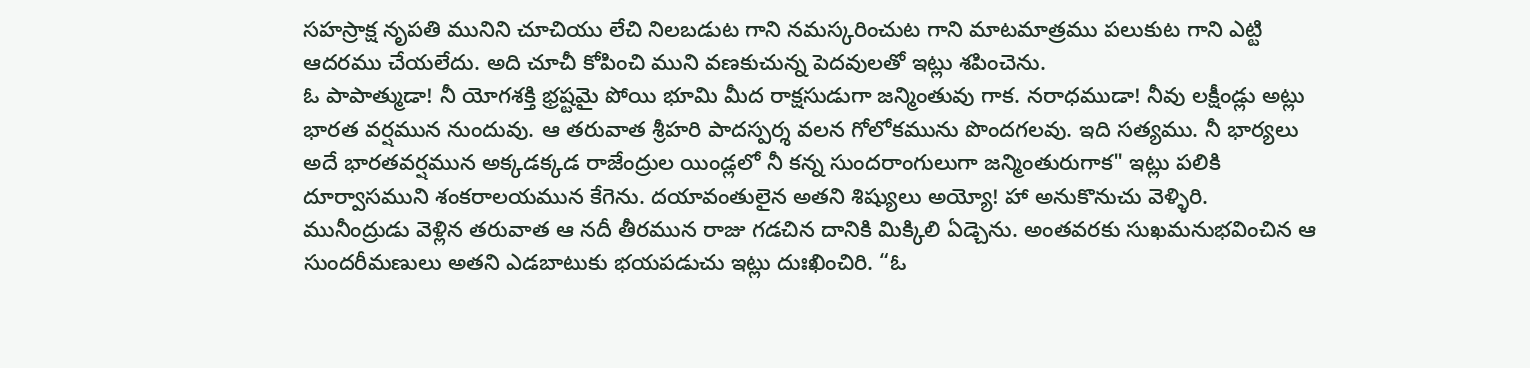సహస్రాక్ష నృపతి మునిని చూచియు లేచి నిలబడుట గాని నమస్కరించుట గాని మాటమాత్రము పలుకుట గాని ఎట్టి ఆదరము చేయలేదు. అది చూచీ కోపించి ముని వణకుచున్న పెదవులతో ఇట్లు శపించెను.
ఓ పాపాత్ముడా! నీ యోగశక్తి భ్రష్టమై పోయి భూమి మీద రాక్షసుడుగా జన్మింతువు గాక. నరాధముడా! నీవు లక్షీండ్లు అట్లు భారత వర్షమున నుందువు. ఆ తరువాత శ్రీహరి పాదస్పర్శ వలన గోలోకమును పొందగలవు. ఇది సత్యము. నీ భార్యలు అదే భారతవర్షమున అక్కడక్కడ రాజేంద్రుల యిండ్లలో నీ కన్న సుందరాంగులుగా జన్మింతురుగాక" ఇట్లు పలికి దూర్వాసముని శంకరాలయమున కేగెను. దయావంతులైన అతని శిష్యులు అయ్యో! హా అనుకొనుచు వెళ్ళిరి.
మునీంద్రుడు వెళ్లిన తరువాత ఆ నదీ తీరమున రాజు గడచిన దానికి మిక్కిలి ఏడ్చెను. అంతవరకు సుఖమనుభవించిన ఆ సుందరీమణులు అతని ఎడబాటుకు భయపడుచు ఇట్లు దుఃఖించిరి. “ఓ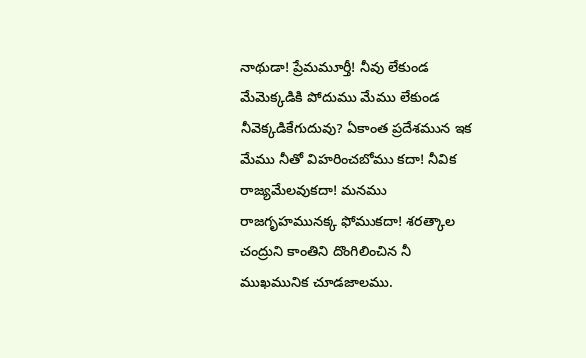నాథుడా! ప్రేమమూర్తీ! నీవు లేకుండ మేమెక్కడికి పోదుము మేము లేకుండ నీవెక్కడికేగుదువు? ఏకాంత ప్రదేశమున ఇక మేము నీతో విహరించబోము కదా! నీవిక రాజ్యమేలవుకదా! మనము రాజగృహమునక్క ఫోముకదా! శరత్కాల చంద్రుని కాంతిని దొంగిలించిన నీ ముఖమునిక చూడజాలము.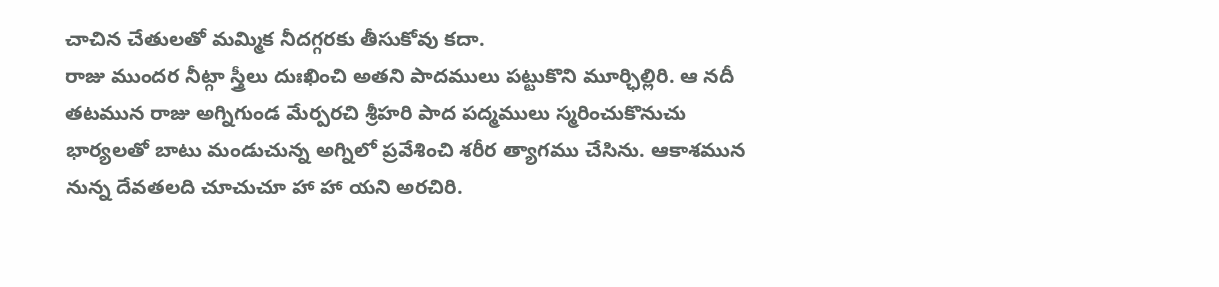చాచిన చేతులతో మమ్మిక నీదగ్గరకు తీసుకోవు కదా.
రాజు ముందర నీట్గా స్త్రీలు దుఃఖించి అతని పాదములు పట్టుకొని మూర్ఛిల్లిరి. ఆ నదీ తటమున రాజు అగ్నిగుండ మేర్పరచి శ్రీహరి పాద పద్మములు స్మరించుకొనుచు భార్యలతో బాటు మండుచున్న అగ్నిలో ప్రవేశించి శరీర త్యాగము చేసిను. ఆకాశమున నున్న దేవతలది చూచుచూ హా హా యని అరచిరి.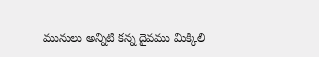మునులు అన్నిటి కన్న దైవము మిక్కిలి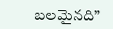బలమైనది”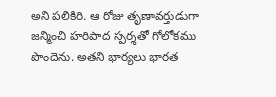అని పలికిరి. ఆ రోజు తృణావర్తుడుగా జన్మించి హరిపాద స్పర్శతో గోలోకము పొందెను. అతని భార్యలు భారత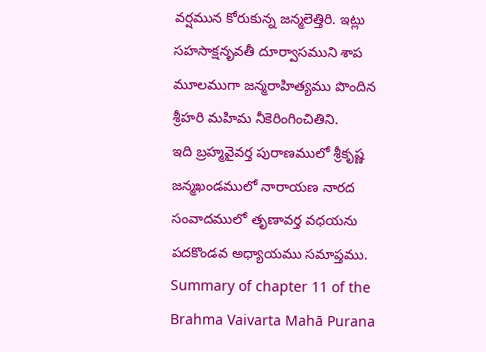వర్షమున కోరుకున్న జన్మలెత్తిరి. ఇట్లు సహసాక్షనృవతీ దూర్వాసముని శాప మూలముగా జన్మరాహిత్యము పొందిన శ్రీహరి మహిమ నీకెరింగించితిని.
ఇది బ్రహ్మవైవర్త పురాణములో శ్రీకృష్ణ జన్మఖండములో నారాయణ నారద సంవాదములో తృణావర్త వధయను పదకొండవ అధ్యాయము సమాప్తము.
Summary of chapter 11 of the Brahma Vaivarta Mahā Purana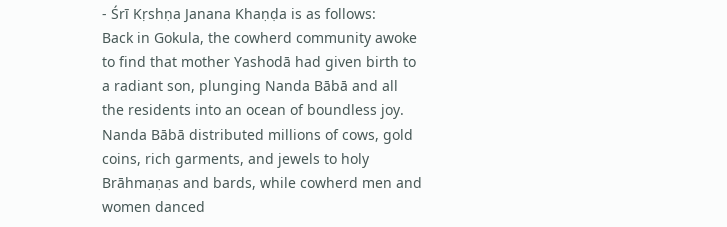- Śrī Kṛshṇa Janana Khaṇḍa is as follows:
Back in Gokula, the cowherd community awoke to find that mother Yashodā had given birth to a radiant son, plunging Nanda Bābā and all the residents into an ocean of boundless joy. Nanda Bābā distributed millions of cows, gold coins, rich garments, and jewels to holy Brāhmaṇas and bards, while cowherd men and women danced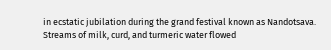in ecstatic jubilation during the grand festival known as Nandotsava. Streams of milk, curd, and turmeric water flowed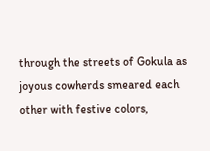through the streets of Gokula as joyous cowherds smeared each other with festive colors,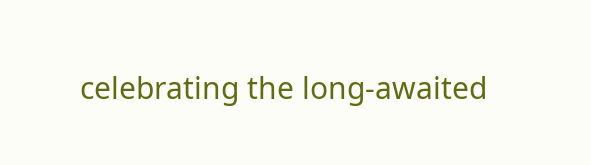celebrating the long-awaited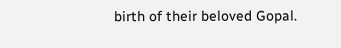birth of their beloved Gopal.